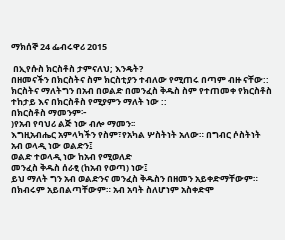ማክሰኞ 24 ፌብሩዋሪ 2015

 በኢየሱስ ክርስቶስ ታምናለህ; እንዴት?
በዘመናችን በክርስትና ስም ክርስቲያን ተብለው የሚጠሩ በጣም ብዙ ናቸው:: ክርስትና ማለትግን በአብ በወልድ በመንፈስ ቅዱስ ስም የተጠመቀ የክርስቶስ ተከታይ እና በክርስቶስ የሚያምን ማለት ነው ::
በክርስቶስ ማመንም፦
)የአብ የባህሪ ልጅ ነው ብሎ ማመን፡፡
እግዚአብሔር አምላካችን የስም፣የአካል ሦስትነት አለው። በግብር ሶስትነት
አብ ወላዲ ነው ወልድን፤
ወልድ ተወላዲ ነው ከአብ የሚወለድ
መንፈስ ቅዱስ ሰራፂ (ከአብ የወጣ) ነው፤
ይህ ማለት ግን አብ ወልድንና መንፈስ ቅዱስን በዘመን አይቀድማቸውም። በክብሩም አይበልጣቸውም። አብ አባት ስለሆነም አስቀድሞ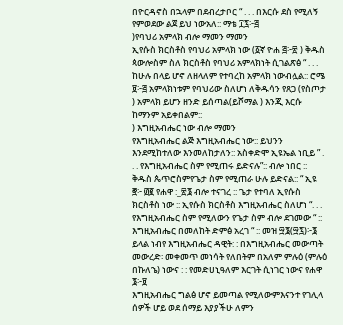በዮርዳኖስ በኋላም በደብረታቦር “ . . . በእርሱ ደስ የሚለኝ የምወደው ልጀ ይህ ነውአለ:: ማቴ ፲፯፦፭
)የባህሪ አምላክ ብሎ ማመን ማመን
ኢየሱስ ክርስቶስ የባህሪ አምላክ ነው (፩ኛ ዮሐ ፭፦፳ ) ቅዱስ ጳውሎስም ስለ ክርስቶስ የባህሪ አምላክነት ሲገልጽፅ “ . . . ከሁሉ በላይ ሆኖ ለዘላለም የተባረከ አምላክ ነውብሏል:: ሮሜ ፱፦፭ አምላክነቱም የባህሪው ስለሆነ ለቅዱሳን የጸጋ (የስጦታ ) አምላክ ይሆን ዘንድ ይሰጣል(ይሾማል ) እንጂ እርሱ ከማንም አይቀበልም::
) እግዚአብሔር ነው ብሎ ማመን
የእግዚአብሔር ልጅ እግዚአብሔር ነው:: ይህንን እንደሚከተለው እንመለከታለን:: አስቀድሞ ኢዩኤል ነቢይ ” . . . የእግዚአብሔር ስም የሚጠሩ ይድናሉ”:: ብሎ ነበር :: ቅዱስ ጴጥሮስምየጌታ ስም የሚጠራ ሁሉ ይድናል:: “ ኢዩ ፸፦ ፴፪ የሐዋ :_፳፮ ብሎ ተናገረ :: ጌታ የተባለ ኢየሱስ ክርስቶስ ነው :: ኢየሱስ ክርስቶስ እግዚአብሔር ስለሆነ “. . . የእግዚአብሔር ስም የሚለውን የጌታ ስም ብሎ ደገመው “ :: እግዚአብሔር በመለከት ድምፅ አረገ “ :: መዝ ፵፮(፵፯)፦፮ ይላል ነብየ እግዚአብሔር ዳዊት: : በእግዚአብሔር መውጣት መውረድ፡ መቀመጥ መነሳት የለበትም በአለም ምሉዕ (ምሉዕ በኩለኄ) ነውና : : የመድሀኒዓለም እርገት ሲነገር ነውና የሐዋ ፮፦፱
እግዚአብሔር ግልፅ ሆኖ ይመጣል የሚለውምእናንተ የገሊላ ሰዎች ሆይ ወደ ሰማይ እያያችሁ ለምን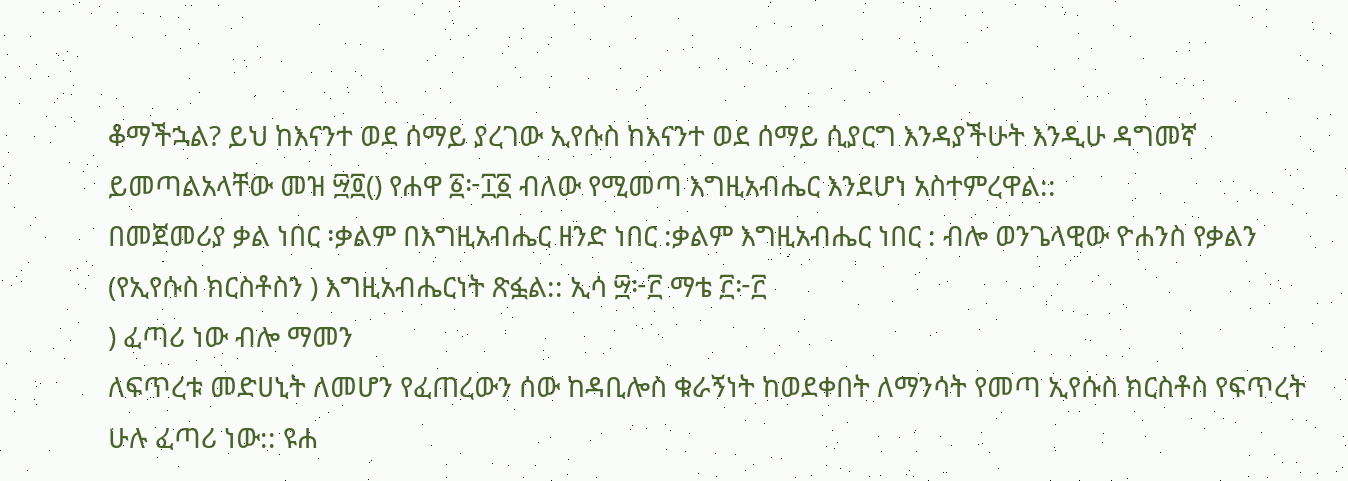ቆማችኋል? ይህ ከእናንተ ወደ ሰማይ ያረገው ኢየሱስ ከእናንተ ወደ ሰማይ ሲያርግ እንዳያችሁት እንዲሁ ዳግመኛ ይመጣልአላቸው መዝ ፵፬() የሐዋ ፩፦፲፩ ብለው የሚመጣ እግዚአብሔር እንደሆነ አስተምረዋል::
በመጀመሪያ ቃል ነበር ፡ቃልም በእግዚአብሔር ዘንድ ነበር :ቃልም እግዚአብሔር ነበር : ብሎ ወንጌላዊው ዮሐንስ የቃልን (የኢየሱስ ክርስቶስን ) እግዚአብሔርነት ጽፏል:: ኢሳ ፵፦፫ ማቴ ፫፦፫
) ፈጣሪ ነው ብሎ ማመን
ለፍጥረቱ መድሀኒት ለመሆን የፈጠረውን ሰው ከዳቢሎስ ቁራኝነት ከወደቀበት ለማንሳት የመጣ ኢየሱስ ክርስቶስ የፍጥረት ሁሉ ፈጣሪ ነው:: ዩሐ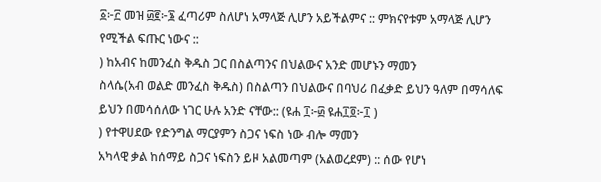፩፦፫ መዝ ፴፪፦፮ ፈጣሪም ስለሆነ አማላጅ ሊሆን አይችልምና :: ምክናየቱም አማላጅ ሊሆን የሚችል ፍጡር ነውና ::
) ከአብና ከመንፈስ ቅዱስ ጋር በስልጣንና በህልውና አንድ መሆኑን ማመን
ስላሴ(አብ ወልድ መንፈስ ቅዱስ) በስልጣን በህልውና በባህሪ በፈቃድ ይህን ዓለም በማሳለፍ ይህን በመሳሰለው ነገር ሁሉ አንድ ናቸው:: (ዩሐ ፲፦፴ ዩሐ፲፬፦፲ )
) የተዋሀደው የድንግል ማርያምን ስጋና ነፍስ ነው ብሎ ማመን
አካላዊ ቃል ከሰማይ ስጋና ነፍስን ይዞ አልመጣም (አልወረደም) :: ሰው የሆነ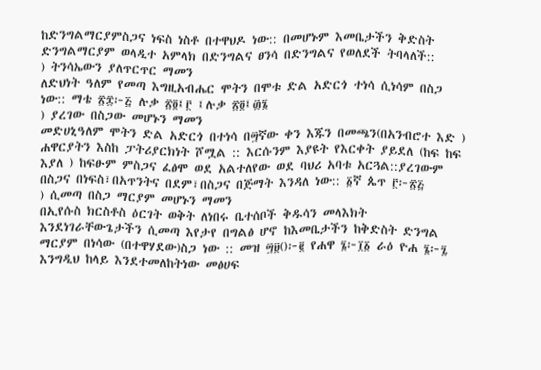ከድንግልማርያምስጋና ነፍስ ነስቶ በተዋህዶ ነው:: በመሆኑም እመቤታችን ቅድስት ድንግልማርያም ወላዲተ አምላክ በድንግልና ፀንሳ በድንግልና የወለደች ትባላለች::
) ትንሳኤውን ያለጥርጥር ማመን
ለድህነት ዓለም የመጣ እግዚአብሔር ሞትን በሞቱ ድል አድርጎ ተነሳ ሲነሳም በስጋ ነው:: ማቴ ፳፰፦፭ ሉቃ ፳፬፤፫ ፤ሉቃ ፳፬፤፴፮
) ያረገው በስጋው መሆኑን ማመን
መድሀኒዓለም ሞትን ድል አድርጎ በተነሳ በ፵ኛው ቀን እጁን በመጫን(በአንብሮተ እድ ) ሐዋርያትን እስከ ፓትሪያርክነት ሾሟል :: እርሱንም እያዩት የእርቀት ያይደለ (ከፍ ከፍ እያለ ) ከፍፁም ምስጋና ፈፅሞ ወደ አልተለየው ወደ ባህሪ አባቱ አርጓል::ያረገውም በስጋና በነፍስ፣በአጥንትና በደም፣በስጋና በጅማት እንዳለ ነው:: ፩ኛ ጴጥ ፫፦፳፭
) ሲመጣ በስጋ ማርያም መሆኑን ማመን
በኢየሱስ ክርስቶስ ዕርገት ወቅት ለነበሩ ቤተሰቦች ቅዱሳን መላእክት እንደነገራቸውጌታችን ሲመጣ እየታየ በግልፅ ሆኖ ከእመቤታችን ከቅድስት ድንግል ማርያም በነሳው (በተዋሃደው)ስጋ ነው :: መዝ ፵፱()፦፪ የሐዋ ፮፦፲፩ ራዕ ዮሐ ፮፦፯
እንግዲህ ከላይ እንደተመለከትነው መፅሀፍ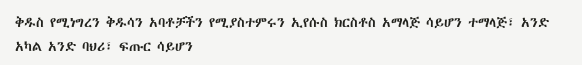ቅዱስ የሚነግረን ቅዱሳን አባቶቻችን የሚያስተምሩን ኢየሱስ ክርስቶስ አማላጅ ሳይሆን ተማላጅ፣ አንድ አካል አንድ ባህሪ፣ ፍጡር ሳይሆን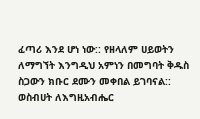ፈጣሪ እንደ ሆነ ነው:: የዘላለም ሀይወትን ለማግኘት እንግዲህ አምነን በመግባት ቅዱስ ስጋውን ክቡር ደሙን መቀበል ይገባናል::
ወስብሀት ለእግዚአብሔር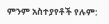ምንም አስተያየቶች የሉም: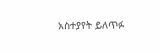አስተያየት ይለጥፉ